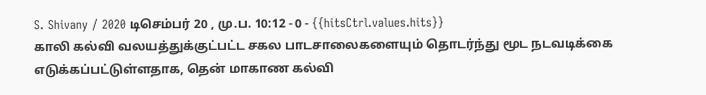S. Shivany / 2020 டிசெம்பர் 20 , மு.ப. 10:12 - 0 - {{hitsCtrl.values.hits}}
காலி கல்வி வலயத்துக்குட்பட்ட சகல பாடசாலைகளையும் தொடர்ந்து மூட நடவடிக்கை எடுக்கப்பட்டுள்ளதாக, தென் மாகாண கல்வி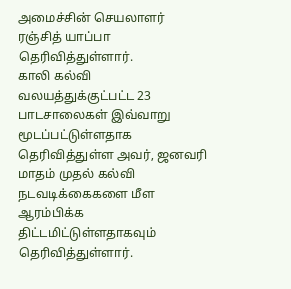அமைச்சின் செயலாளர் ரஞ்சித் யாப்பா தெரிவித்துள்ளார்.
காலி கல்வி வலயத்துக்குட்பட்ட 23 பாடசாலைகள் இவ்வாறு மூடப்பட்டுள்ளதாக தெரிவித்துள்ள அவர், ஜனவரி மாதம் முதல் கல்வி நடவடிக்கைகளை மீள ஆரம்பிக்க திட்டமிட்டுள்ளதாகவும் தெரிவித்துள்ளார்.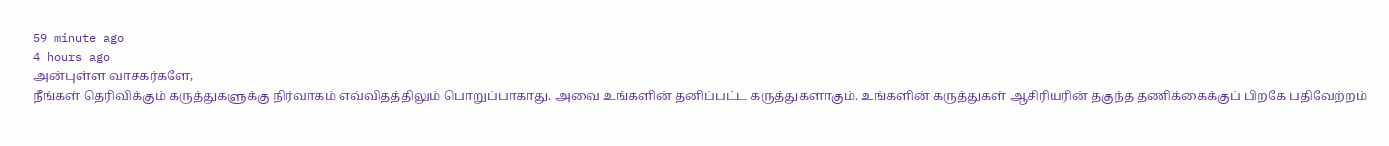59 minute ago
4 hours ago
அன்புள்ள வாசகர்களே,
நீங்கள் தெரிவிக்கும் கருத்துகளுக்கு நிர்வாகம் எவ்விதத்திலும் பொறுப்பாகாது. அவை உங்களின் தனிப்பட்ட கருத்துகளாகும். உங்களின் கருத்துகள் ஆசிரியரின் தகுந்த தணிக்கைக்குப் பிறகே பதிவேற்றம்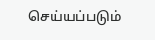செய்யப்படும்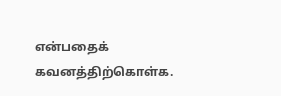என்பதைக் கவனத்திற்கொள்க.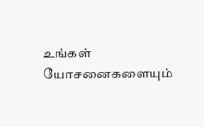உங்கள் யோசனைகளையும்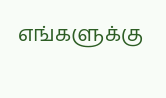எங்களுக்கு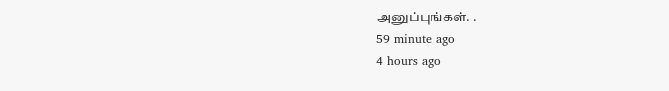அனுப்புங்கள். .
59 minute ago
4 hours ago